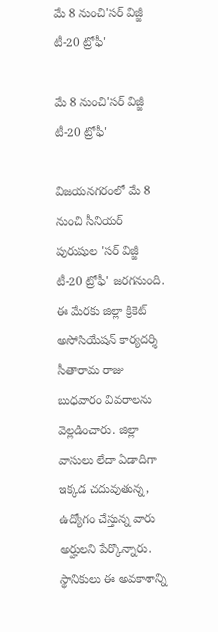మే 8 నుంచి'సర్ విజ్జీ టీ-20 ట్రోఫీ'

మే 8 నుంచి'సర్ విజ్జీ టీ-20 ట్రోఫీ'

విజయనగరంలో మే 8 నుంచి సీనియర్ పురుషుల 'సర్ విజ్జీ టీ-20 ట్రోఫీ' జరగనుంది. ఈ మేరకు జిల్లా క్రికెట్ అసోసియేషన్ కార్యదర్శి సీతారామ రాజు బుధవారం వివరాలను వెల్లడించారు. జిల్లా వాసులు లేదా ఏడాదిగా ఇక్కడ చదువుతున్న, ఉద్యోగం చేస్తున్న వారు అర్హులని పేర్కొన్నారు. స్థానికులు ఈ అవకాశాన్ని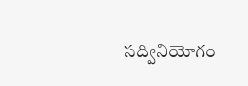సద్వినియోగం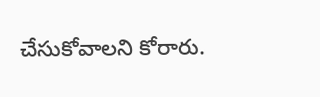చేసుకోవాలని కోరారు.